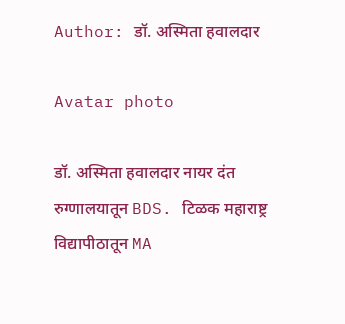Author: डॉ. अस्मिता हवालदार

Avatar photo

डॉ. अस्मिता हवालदार नायर दंत रुग्णालयातून BDS. टिळक महाराष्ट्र विद्यापीठातून MA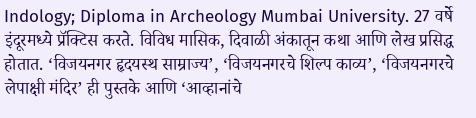Indology; Diploma in Archeology Mumbai University. 27 वर्षे इंदूरमध्ये प्रॅक्टिस करते. विविध मासिक, दिवाळी अंकातून कथा आणि लेख प्रसिद्ध होतात. ‘विजयनगर हृदयस्थ साम्राज्य’, ‘विजयनगरचे शिल्प काव्य’, ‘विजयनगरचे लेपाक्षी मंदिर’ ही पुस्तके आणि ‘आव्हानांचे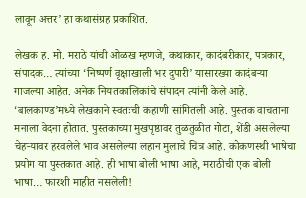लावून अत्तर’ हा कथासंग्रह प्रकाशित.

लेखक ह. मो. मराठे यांची ओळख म्हणजे, कथाकार, कादंबरीकार, पत्रकार, संपादक… त्यांच्या ‘निष्पर्ण वृक्षाखाली भर दुपारी’ यासारख्या कादंबऱ्या गाजल्या आहेत. अनेक नियतकालिकांचे संपादन त्यांनी केले आहे. ‘बालकाण्ड’मध्ये लेखकाने स्वतःची कहाणी सांगितली आहे. पुस्तक वाचताना मनाला वेदना होतात. पुस्तकाच्या मुखपृष्ठावर तुळतुळीत गोटा, शेंडी असलेल्या चेहऱ्यावर हरवलेले भाव असलेल्या लहान मुलाचे चित्र आहे. कोकणस्थी भाषेचा प्रयोग या पुस्तकात आहे. ही भाषा बोली भाषा आहे, मराठीची एक बोली भाषा… फारशी माहीत नसलेली!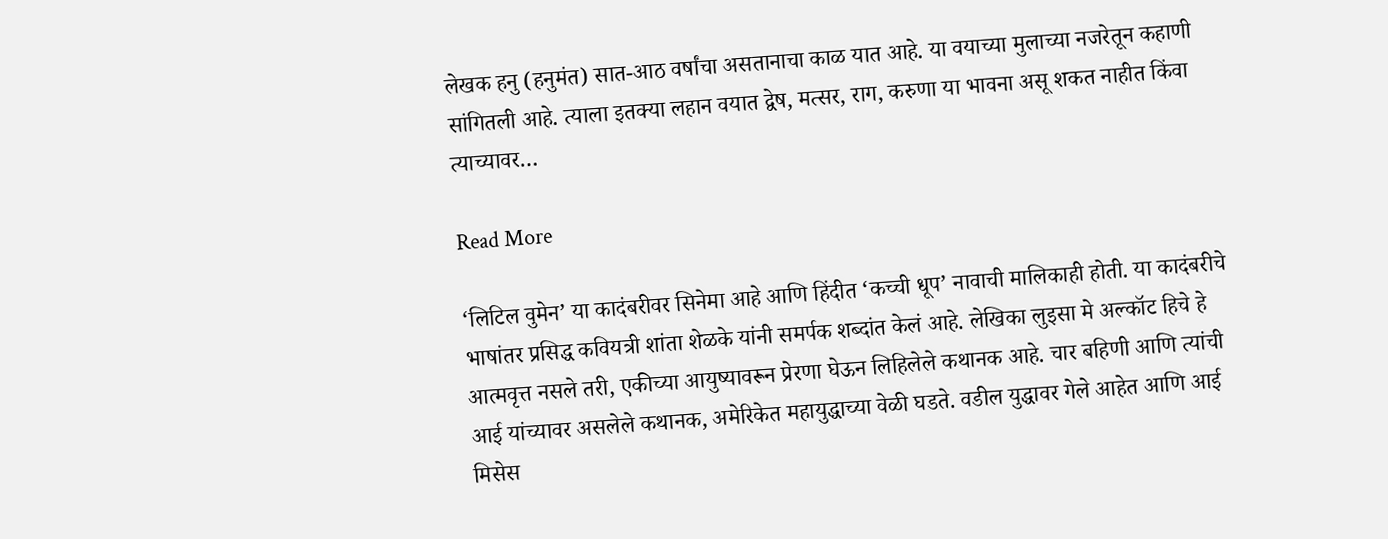लेखक हनु (हनुमंत) सात-आठ वर्षांचा असतानाचा काळ यात आहे. या वयाच्या मुलाच्या नजरेतून कहाणी सांगितली आहे. त्याला इतक्या लहान वयात द्वेष, मत्सर, राग, करुणा या भावना असू शकत नाहीत किंवा त्याच्यावर…

Read More

‘लिटिल वुमेन’ या कादंबरीवर सिनेमा आहे आणि हिंदीत ‘कच्ची धूप’ नावाची मालिकाही होती. या कादंबरीचे भाषांतर प्रसिद्ध कवियत्री शांता शेळके यांनी समर्पक शब्दांत केलं आहे. लेखिका लुइसा मे अल्कॉट हिचे हे आत्मवृत्त नसले तरी, एकीच्या आयुष्यावरून प्रेरणा घेऊन लिहिलेले कथानक आहे. चार बहिणी आणि त्यांची आई यांच्यावर असलेले कथानक, अमेरिकेत महायुद्धाच्या वेळी घडते. वडील युद्धावर गेले आहेत आणि आई मिसेस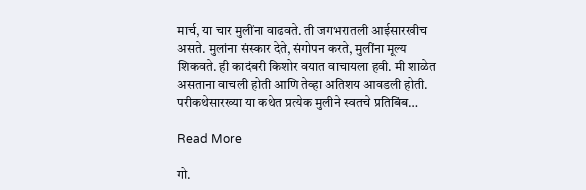मार्च, या चार मुलींना वाढवते. ती जगभरातली आईसारखीच असते. मुलांना संस्कार देते, संगोपन करते, मुलींना मूल्य शिकवते. ही कादंबरी किशोर वयात वाचायला हवी. मी शाळेत असताना वाचली होती आणि तेव्हा अतिशय आवडली होती. परीकथेसारख्या या कथेत प्रत्येक मुलीने स्वतचे प्रतिबिंब…

Read More

गो.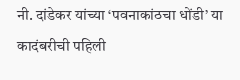नी. दांडेकर यांच्या ‘पवनाकांठचा धोंडी’ या कादंबरीची पहिली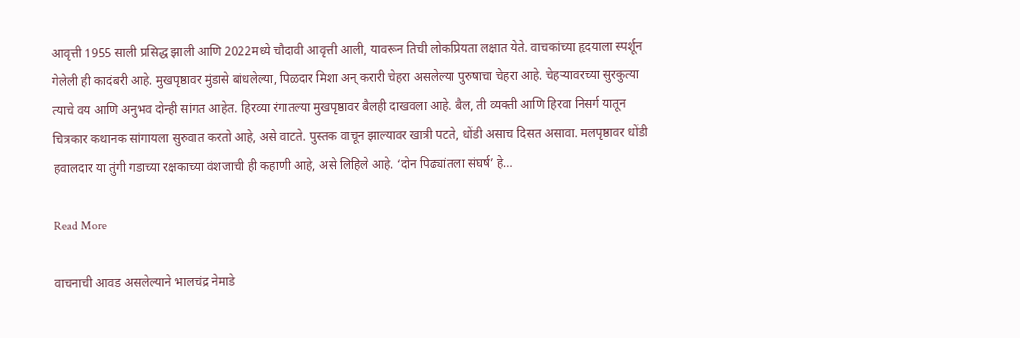आवृत्ती 1955 साली प्रसिद्ध झाली आणि 2022मध्ये चौदावी आवृत्ती आली, यावरून तिची लोकप्रियता लक्षात येते. वाचकांच्या हृदयाला स्पर्शून गेलेली ही कादंबरी आहे. मुखपृष्ठावर मुंडासे बांधलेल्या, पिळदार मिशा अन् करारी चेहरा असलेल्या पुरुषाचा चेहरा आहे. चेहऱ्यावरच्या सुरकुत्या त्याचे वय आणि अनुभव दोन्ही सांगत आहेत. हिरव्या रंगातल्या मुखपृष्ठावर बैलही दाखवला आहे. बैल, ती व्यक्ती आणि हिरवा निसर्ग यातून चित्रकार कथानक सांगायला सुरुवात करतो आहे, असे वाटते. पुस्तक वाचून झाल्यावर खात्री पटते, धोंडी असाच दिसत असावा. मलपृष्ठावर धोंडी हवालदार या तुंगी गडाच्या रक्षकाच्या वंशजाची ही कहाणी आहे, असे लिहिले आहे. ‘दोन पिढ्यांतला संघर्ष’ हे…

Read More

वाचनाची आवड असलेल्याने भालचंद्र नेमाडे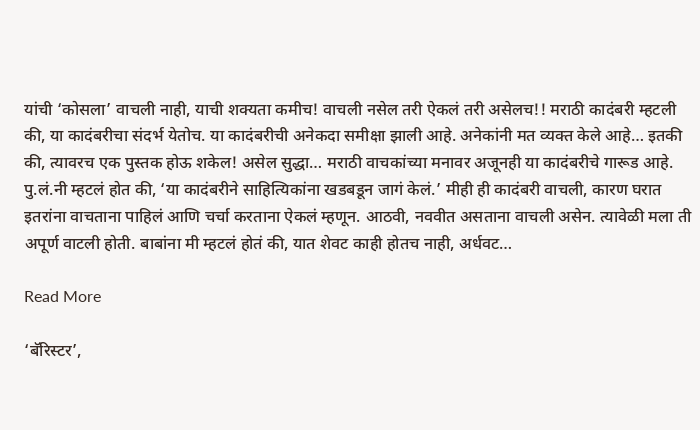यांची ‘कोसला’ वाचली नाही, याची शक्यता कमीच! वाचली नसेल तरी ऐकलं तरी असेलच!! मराठी कादंबरी म्हटली की, या कादंबरीचा संदर्भ येतोच. या कादंबरीची अनेकदा समीक्षा झाली आहे. अनेकांनी मत व्यक्त केले आहे… इतकी की, त्यावरच एक पुस्तक होऊ शकेल! असेल सुद्धा… मराठी वाचकांच्या मनावर अजूनही या कादंबरीचे गारूड आहे. पु.लं.नी म्हटलं होत की, ‘या कादंबरीने साहित्यिकांना खडबडून जागं केलं.’ मीही ही कादंबरी वाचली, कारण घरात इतरांना वाचताना पाहिलं आणि चर्चा करताना ऐकलं म्हणून. आठवी, नववीत असताना वाचली असेन. त्यावेळी मला ती अपूर्ण वाटली होती. बाबांना मी म्हटलं होतं की, यात शेवट काही होतच नाही, अर्धवट…

Read More

‘बॅरिस्टर’,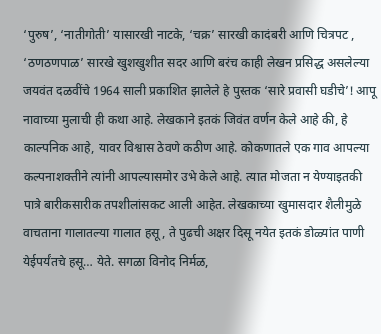‘पुरुष’, ‘नातीगोती’ यासारखी नाटके, ‘चक्र’ सारखी कादंबरी आणि चित्रपट , ‘ठणठणपाळ’ सारखे खुशखुशीत सदर आणि बरंच काही लेखन प्रसिद्ध असलेल्या जयवंत दळवींचे 1964 साली प्रकाशित झालेले हे पुस्तक ‘सारे प्रवासी घडीचे’! आपू नावाच्या मुलाची ही कथा आहे. लेखकाने इतकं जिवंत वर्णन केले आहे की, हे काल्पनिक आहे, यावर विश्वास ठेवणे कठीण आहे. कोकणातले एक गाव आपल्या कल्पनाशक्तीने त्यांनी आपल्यासमोर उभे केले आहे. त्यात मोजता न येण्याइतकी पात्रे बारीकसारीक तपशीलांसकट आली आहेत. लेखकाच्या खुमासदार शैलीमुळे वाचताना गालातल्या गालात हसू, ते पुढची अक्षर दिसू नयेत इतकं डोळ्यांत पाणी येईपर्यंतचे हसू… येते. सगळा विनोद निर्मळ,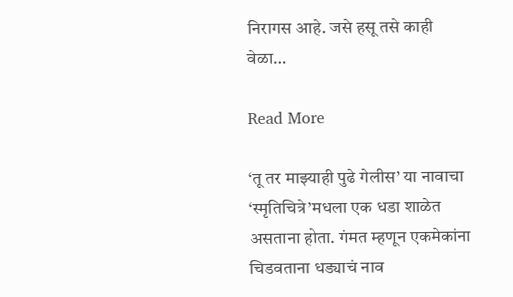निरागस आहे. जसे हसू तसे काही वेळा…

Read More

‘तू तर माझ्याही पुढे गेलीस’ या नावाचा ‘स्मृतिचित्रे’मधला एक धडा शाळेत असताना होता. गंमत म्हणून एकमेकांना चिडवताना धड्याचं नाव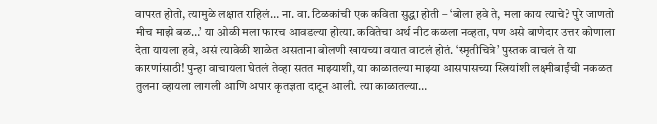वापरत होतो, त्यामुळे लक्षात राहिलं… ना. वा. टिळकांची एक कविता सुद्धा होती – ‘बोला हवे ते, मला काय त्याचे? पुरे जाणतो मीच माझे बळ…’ या ओळी मला फारच आवडल्या होत्या. कवितेचा अर्थ नीट कळला नव्हता, पण असे बाणेदार उत्तर कोणाला देता यायला हवे, असं त्यावेळी शाळेत असताना बोलणी खायच्या वयात वाटलं होतं. ‘स्मृतीचित्रे’ पुस्तक वाचलं ते या कारणांसाठी! पुन्हा वाचायला घेतलं तेव्हा सतत माझ्याशी, या काळातल्या माझ्या आसपासच्या स्त्रियांशी लक्ष्मीबाईंची नकळत तुलना व्हायला लागली आणि अपार कृतज्ञता दाटून आली. त्या काळातल्या…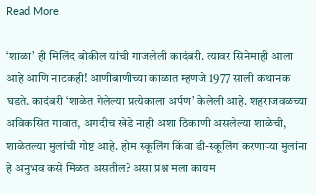Read More

‘शाळा’ ही मिलिंद बोकील यांची गाजलेली कादंबरी. त्यावर सिनेमाही आला आहे आणि नाटकही! आणीबाणीच्या काळात म्हणजे 1977 साली कथानक घडते. कादंबरी ‘शाळेत गेलेल्या प्रत्येकाला अर्पण’ केलेली आहे. शहराजवळच्या अविकसित गावात, अगदीच खेडे नाही अशा ठिकाणी असलेल्या शाळेची, शाळेतल्या मुलांची गोष्ट आहे. होम स्कूलिंग किंवा डी-स्कूलिंग करणाऱ्या मुलांना हे अनुभव कसे मिळत असतील? असा प्रश्न मला कायम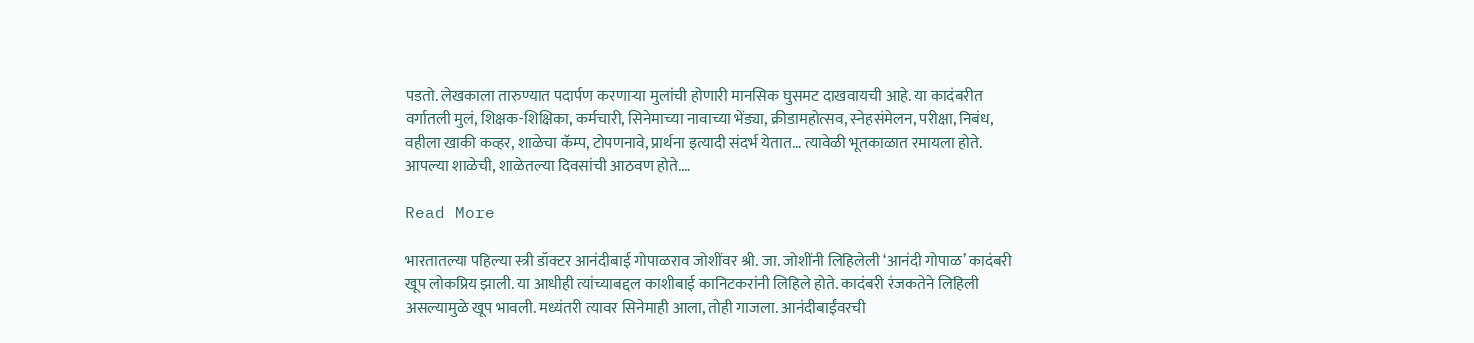पडतो. लेखकाला तारुण्यात पदार्पण करणाऱ्या मुलांची होणारी मानसिक घुसमट दाखवायची आहे. या कादंबरीत वर्गातली मुलं, शिक्षक-शिक्षिका, कर्मचारी, सिनेमाच्या नावाच्या भेंड्या, क्रीडामहोत्सव, स्नेहसंमेलन, परीक्षा, निबंध, वहीला खाकी कव्हर, शाळेचा कॅम्प, टोपणनावे, प्रार्थना इत्यादी संदर्भ येतात… त्यावेळी भूतकाळात रमायला होते. आपल्या शाळेची, शाळेतल्या दिवसांची आठवण होते.…

Read More

भारतातल्या पहिल्या स्त्री डॉक्टर आनंदीबाई गोपाळराव जोशींवर श्री. जा. जोशींनी लिहिलेली ‘आनंदी गोपाळ’ कादंबरी खूप लोकप्रिय झाली. या आधीही त्यांच्याबद्दल काशीबाई कानिटकरांनी लिहिले होते. कादंबरी रंजकतेने लिहिली असल्यामुळे खूप भावली. मध्यंतरी त्यावर सिनेमाही आला, तोही गाजला. आनंदीबाईंवरची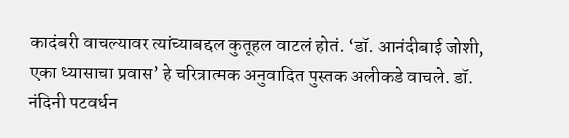कादंबरी वाचल्यावर त्यांच्याबद्दल कुतूहल वाटलं होतं. ‘डॉ. आनंदीबाई जोशी, एका ध्यासाचा प्रवास’ हे चरित्रात्मक अनुवादित पुस्तक अलीकडे वाचले. डॉ. नंदिनी पटवर्धन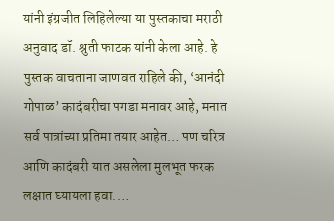यांनी इंग्रजीत लिहिलेल्या या पुस्तकाचा मराठी अनुवाद डॉ. श्रुती फाटक यांनी केला आहे. हे पुस्तक वाचताना जाणवत राहिले की, ‘आनंदी गोपाळ’ कादंबरीचा पगडा मनावर आहे, मनात सर्व पात्रांच्या प्रतिमा तयार आहेत… पण चरित्र आणि कादंबरी यात असलेला मुलभूत फरक लक्षात घ्यायला हवा.…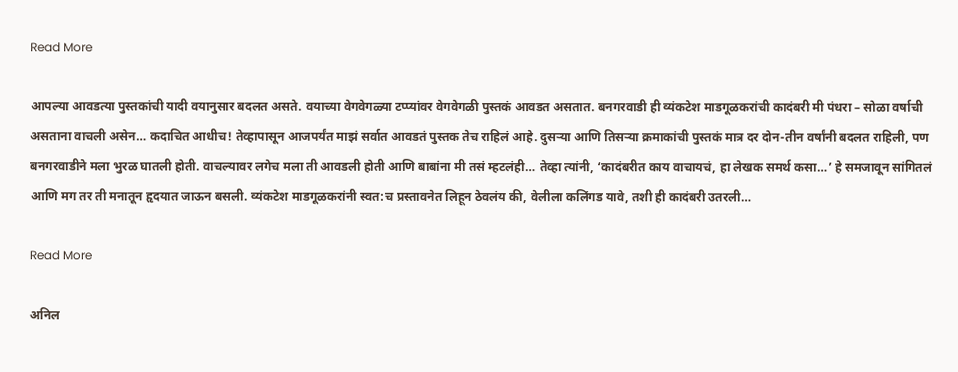Read More

आपल्या आवडत्या पुस्तकांची यादी वयानुसार बदलत असते. वयाच्या वेगवेगळ्या टप्प्यांवर वेगवेगळी पुस्तकं आवडत असतात. बनगरवाडी ही व्यंकटेश माडगूळकरांची कादंबरी मी पंधरा – सोळा वर्षाची असताना वाचली असेन… कदाचित आधीच! तेव्हापासून आजपर्यंत माझं सर्वात आवडतं पुस्तक तेच राहिलं आहे. दुसऱ्या आणि तिसऱ्या क्रमाकांची पुस्तकं मात्र दर दोन-तीन वर्षांनी बदलत राहिली, पण बनगरवाडीने मला भुरळ घातली होती. वाचल्यावर लगेच मला ती आवडली होती आणि बाबांना मी तसं म्हटलंही… तेव्हा त्यांनी, ‘कादंबरीत काय वाचायचं, हा लेखक समर्थ कसा…’ हे समजावून सांगितलं आणि मग तर ती मनातून हृदयात जाऊन बसली. व्यंकटेश माडगूळकरांनी स्वत:च प्रस्तावनेत लिहून ठेवलंय की, वेलीला कलिंगड यावे, तशी ही कादंबरी उतरली…

Read More

अनिल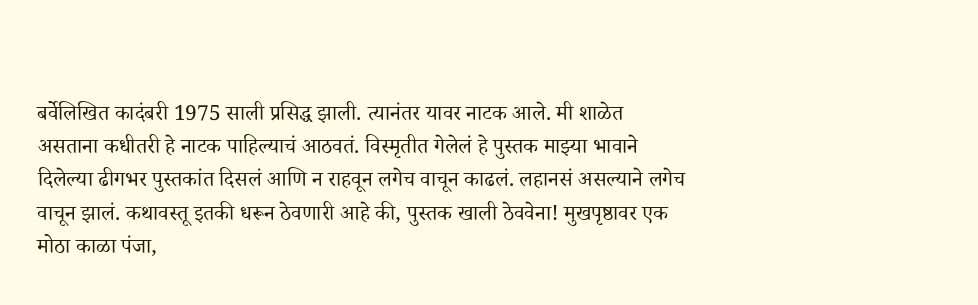बर्वेलिखित कादंबरी 1975 साली प्रसिद्ध झाली. त्यानंतर यावर नाटक आले. मी शाळेत असताना कधीतरी हे नाटक पाहिल्याचं आठवतं. विस्मृतीत गेलेलं हे पुस्तक माझ्या भावाने दिलेल्या ढीगभर पुस्तकांत दिसलं आणि न राहवून लगेच वाचून काढलं. लहानसं असल्याने लगेच वाचून झालं. कथावस्तू इतकी धरून ठेवणारी आहे की, पुस्तक खाली ठेववेना! मुखपृष्ठावर एक मोठा काळा पंजा,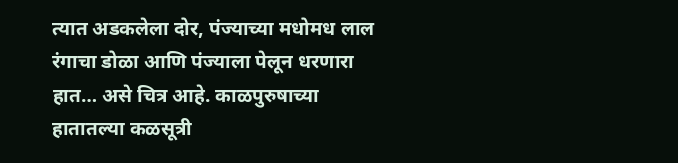त्यात अडकलेला दोर, पंज्याच्या मधोमध लाल रंगाचा डोळा आणि पंज्याला पेलून धरणारा हात… असे चित्र आहे. काळपुरुषाच्या हातातल्या कळसूत्री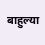बाहुल्या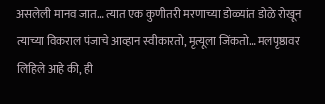असलेली मानव जात… त्यात एक कुणीतरी मरणाच्या डोळ्यांत डोळे रोखून त्याच्या विकराल पंजाचे आव्हान स्वीकारतो, मृत्यूला जिंकतो… मलपृष्ठावर लिहिले आहे की, ही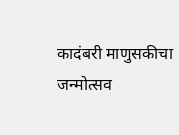कादंबरी माणुसकीचा जन्मोत्सव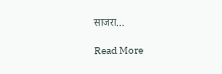साजरा…

Read More